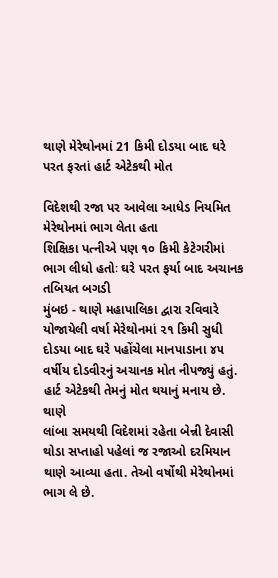થાણે મેરેથોનમાં 21 કિમી દોડયા બાદ ઘરે પરત ફરતાં હાર્ટ એટેકથી મોત

વિદેશથી રજા પર આવેલા આધેડ નિયમિત મેરેથોનમાં ભાગ લેતા હતા
શિક્ષિકા પત્નીએ પણ ૧૦ કિમી કેટેગરીમાં ભાગ લીધો હતોઃ ઘરે પરત ફર્યા બાદ અચાનક તબિયત બગડી
મુંબઇ - થાણે મહાપાલિકા દ્વારા રવિવારે યોજાયેલી વર્ષા મેરેથોનમાં ૨૧ કિમી સુધી દોડયા બાદ ઘરે પહોંચેલા માનપાડાના ૪૫ વર્ષીય દોડવીરનું અચાનક મોત નીપજ્યું હતું. હાર્ટ એટેકથી તેમનું મોત થયાનું મનાય છે. થાણે
લાંબા સમયથી વિદેશમાં રહેતા બેન્ની દેવાસી થોડા સપ્તાહો પહેલાં જ રજાઓ દરમિયાન થાણે આવ્યા હતા. તેઓ વર્ષોથી મેરેથોનમાં ભાગ લે છે.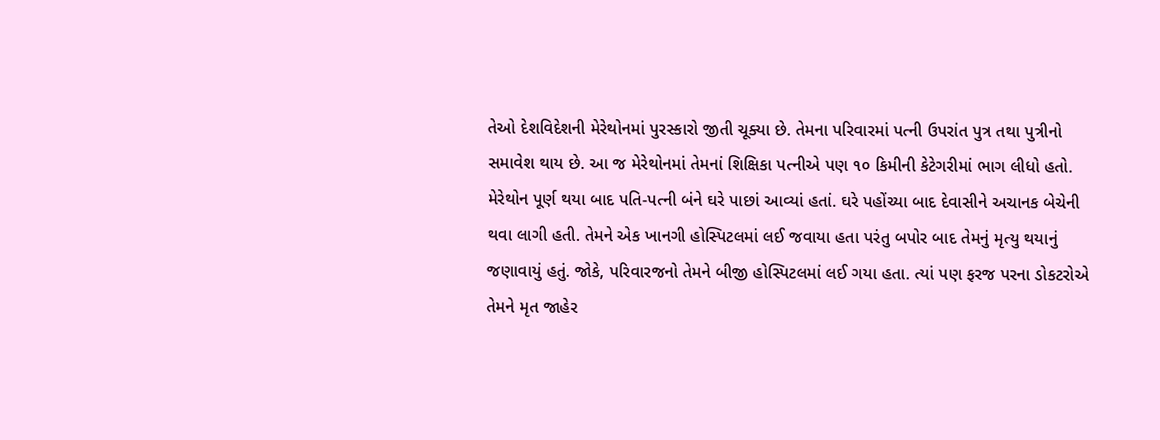તેઓ દેશવિદેશની મેરેથોનમાં પુરસ્કારો જીતી ચૂક્યા છે. તેમના પરિવારમાં પત્ની ઉપરાંત પુત્ર તથા પુત્રીનો સમાવેશ થાય છે. આ જ મેરેથોનમાં તેમનાં શિક્ષિકા પત્નીએ પણ ૧૦ કિમીની કેટેગરીમાં ભાગ લીધો હતો.
મેરેથોન પૂર્ણ થયા બાદ પતિ-પત્ની બંને ઘરે પાછાં આવ્યાં હતાં. ઘરે પહોંચ્યા બાદ દેવાસીને અચાનક બેચેની થવા લાગી હતી. તેમને એક ખાનગી હોસ્પિટલમાં લઈ જવાયા હતા પરંતુ બપોર બાદ તેમનું મૃત્યુ થયાનું જણાવાયું હતું. જોકે, પરિવારજનો તેમને બીજી હોસ્પિટલમાં લઈ ગયા હતા. ત્યાં પણ ફરજ પરના ડોકટરોએ તેમને મૃત જાહેર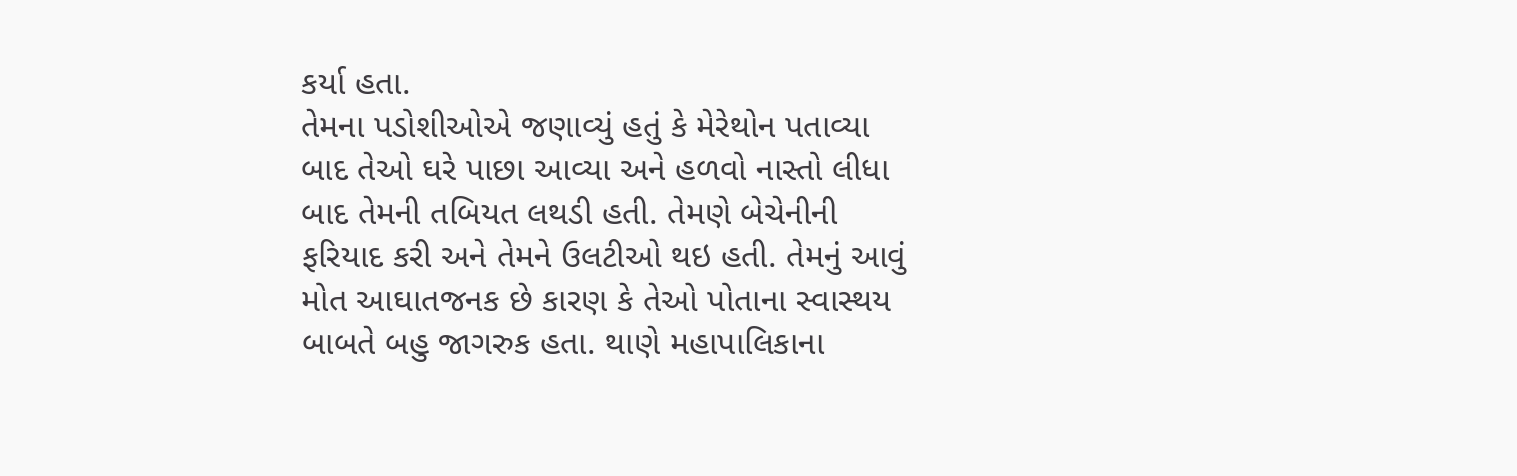કર્યા હતા.
તેમના પડોશીઓએ જણાવ્યું હતું કે મેરેથોન પતાવ્યા બાદ તેઓ ઘરે પાછા આવ્યા અને હળવો નાસ્તો લીધા બાદ તેમની તબિયત લથડી હતી. તેમણે બેચેનીની ફરિયાદ કરી અને તેમને ઉલટીઓ થઇ હતી. તેમનું આવું મોત આઘાતજનક છે કારણ કે તેઓ પોતાના સ્વાસ્થય બાબતે બહુ જાગરુક હતા. થાણે મહાપાલિકાના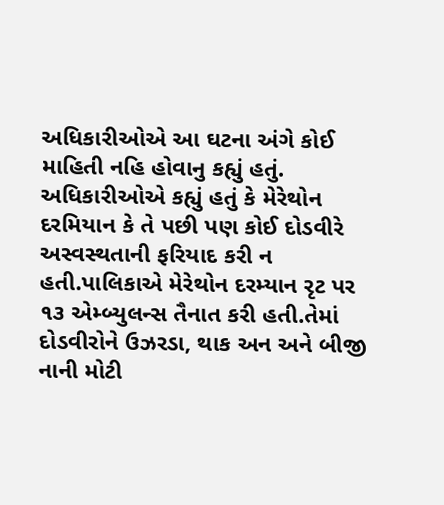અધિકારીઓએ આ ઘટના અંગે કોઈ માહિતી નહિ હોવાનુ કહ્યું હતું. અધિકારીઓએ કહ્યું હતું કે મેરેથોન દરમિયાન કે તે પછી પણ કોઈ દોડવીરે અસ્વસ્થતાની ફરિયાદ કરી ન હતી.પાલિકાએ મેરેથોન દરમ્યાન રૃટ પર ૧૩ એમ્બ્યુલન્સ તૈનાત કરી હતી.તેમાં દોડવીરોને ઉઝરડા, થાક અન અને બીજી નાની મોટી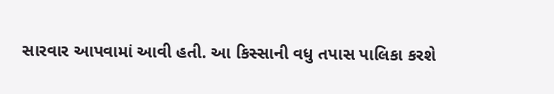સારવાર આપવામાં આવી હતી. આ કિસ્સાની વધુ તપાસ પાલિકા કરશે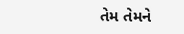તેમ તેમને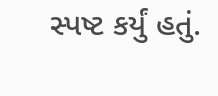સ્પષ્ટ કર્યું હતું.